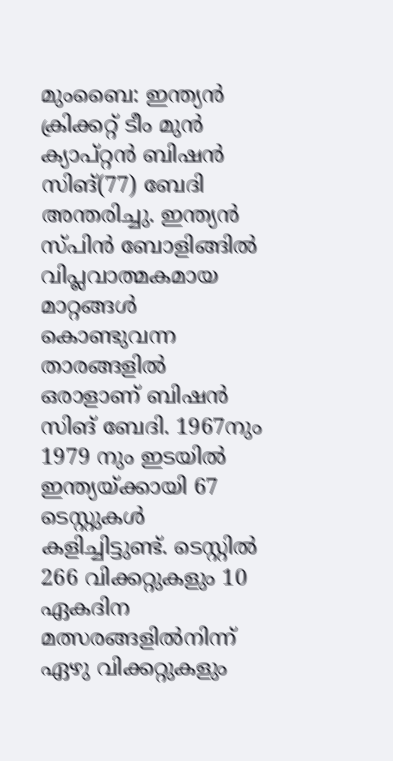മുംബൈ: ഇന്ത്യന്‍ ക്രിക്കറ്റ് ടീം മുൻ ക്യാപ്റ്റൻ ബിഷൻ സിങ്(77) ബേദി അന്തരിച്ചു. ഇന്ത്യൻ സ്പിൻ ബോളിങ്ങിൽ വിപ്ലവാത്മകമായ മാറ്റങ്ങൾ കൊണ്ടുവന്ന താരങ്ങളിൽ ഒരാളാണ് ബിഷൻ സിങ് ബേദി. 1967നും 1979 നും ഇടയിൽ ഇന്ത്യയ്ക്കായി 67 ടെസ്റ്റുകൾ കളിച്ചിട്ടുണ്ട്. ടെസ്റ്റിൽ 266 വിക്കറ്റുകളും 10 ഏകദിന മത്സരങ്ങളിൽനിന്ന് ഏഴു വിക്കറ്റുകളും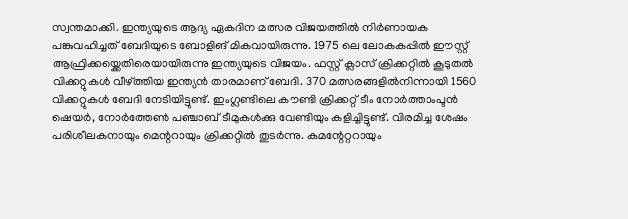സ്വന്തമാക്കി. ഇന്ത്യയുടെ ആദ്യ ഏകദിന മത്സര വിജയത്തിൽ നിർണായക പങ്കുവഹിച്ചത് ബേദിയുടെ ബോളിങ് മികവായിരുന്നു. 1975 ലെ ലോകകപ്പിൽ ഈസ്റ്റ് ആഫ്രിക്കയ്ക്കെതിരെയായിരുന്നു ഇന്ത്യയുടെ വിജയം. ഫസ്റ്റ് ക്ലാസ് ക്രിക്കറ്റിൽ കൂടുതൽ വിക്കറ്റുകൾ വീഴ്ത്തിയ ഇന്ത്യൻ താരമാണ് ബേദി. 370 മത്സരങ്ങളിൽനിന്നായി 1560 വിക്കറ്റുകൾ ബേദി നേടിയിട്ടുണ്ട്. ഇംഗ്ലണ്ടിലെ കൗണ്ടി ക്രിക്കറ്റ് ടീം നോർത്താംപ്ടൻ ഷെയർ, നോർത്തേൺ‌ പഞ്ചാബ് ടീമുകൾക്കു വേണ്ടിയും കളിച്ചിട്ടുണ്ട്. വിരമിച്ച ശേഷം പരിശീലകനായും മെന്ററായും ക്രിക്കറ്റിൽ തുടർന്നു. കമന്റേറ്ററായും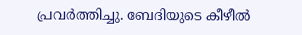പ്രവർത്തിച്ചു. ബേദിയുടെ കീഴീൽ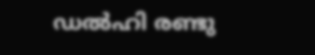ഡൽഹി രണ്ടു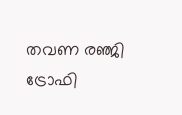തവണ രഞ്ജി ട്രോഫി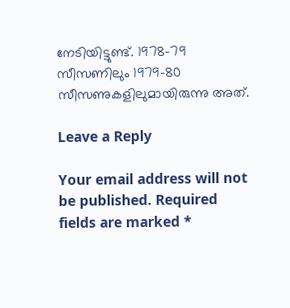നേടിയിട്ടുണ്ട്. 1978–79 സീസണിലും 1979–80 സീസണുകളിലുമായിരുന്നു അത്.

Leave a Reply

Your email address will not be published. Required fields are marked *